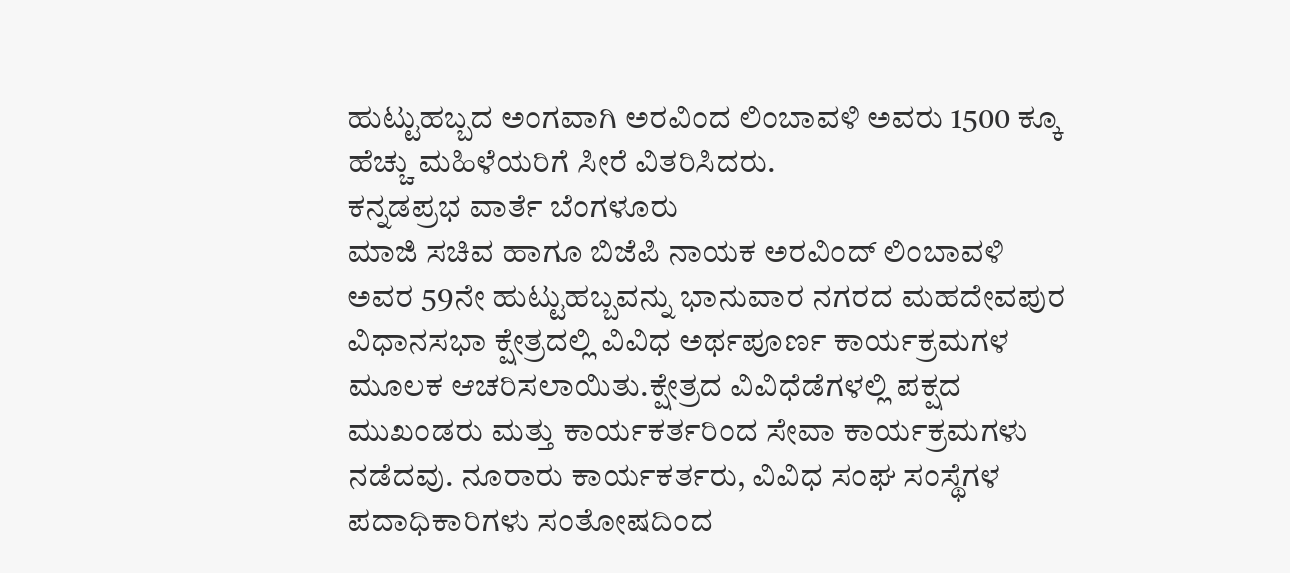ಹುಟ್ಟುಹಬ್ಬದ ಅಂಗವಾಗಿ ಅರವಿಂದ ಲಿಂಬಾವಳಿ ಅವರು 1500 ಕ್ಕೂ ಹೆಚ್ಚು ಮಹಿಳೆಯರಿಗೆ ಸೀರೆ ವಿತರಿಸಿದರು.
ಕನ್ನಡಪ್ರಭ ವಾರ್ತೆ ಬೆಂಗಳೂರು
ಮಾಜಿ ಸಚಿವ ಹಾಗೂ ಬಿಜೆಪಿ ನಾಯಕ ಅರವಿಂದ್ ಲಿಂಬಾವಳಿ ಅವರ 59ನೇ ಹುಟ್ಟುಹಬ್ಬವನ್ನು ಭಾನುವಾರ ನಗರದ ಮಹದೇವಪುರ ವಿಧಾನಸಭಾ ಕ್ಷೇತ್ರದಲ್ಲಿ ವಿವಿಧ ಅರ್ಥಪೂರ್ಣ ಕಾರ್ಯಕ್ರಮಗಳ ಮೂಲಕ ಆಚರಿಸಲಾಯಿತು.ಕ್ಷೇತ್ರದ ವಿವಿಧೆಡೆಗಳಲ್ಲಿ ಪಕ್ಷದ ಮುಖಂಡರು ಮತ್ತು ಕಾರ್ಯಕರ್ತರಿಂದ ಸೇವಾ ಕಾರ್ಯಕ್ರಮಗಳು ನಡೆದವು. ನೂರಾರು ಕಾರ್ಯಕರ್ತರು, ವಿವಿಧ ಸಂಘ ಸಂಸ್ಥೆಗಳ ಪದಾಧಿಕಾರಿಗಳು ಸಂತೋಷದಿಂದ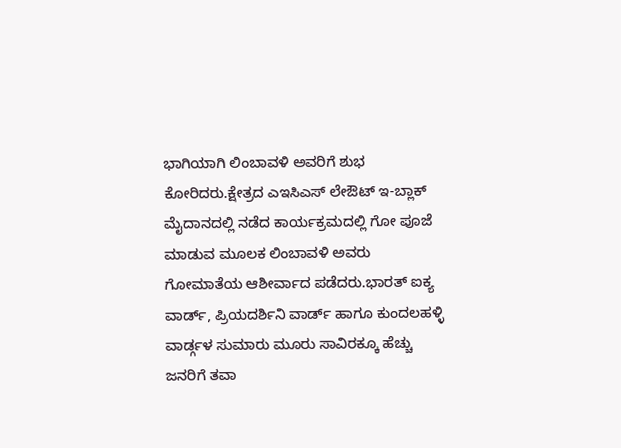ಭಾಗಿಯಾಗಿ ಲಿಂಬಾವಳಿ ಅವರಿಗೆ ಶುಭ ಕೋರಿದರು.ಕ್ಷೇತ್ರದ ಎಇಸಿಎಸ್ ಲೇಔಟ್ ಇ-ಬ್ಲಾಕ್ ಮೈದಾನದಲ್ಲಿ ನಡೆದ ಕಾರ್ಯಕ್ರಮದಲ್ಲಿ ಗೋ ಪೂಜೆ ಮಾಡುವ ಮೂಲಕ ಲಿಂಬಾವಳಿ ಅವರು ಗೋಮಾತೆಯ ಆಶೀರ್ವಾದ ಪಡೆದರು.ಭಾರತ್ ಐಕ್ಯ ವಾರ್ಡ್, ಪ್ರಿಯದರ್ಶಿನಿ ವಾರ್ಡ್ ಹಾಗೂ ಕುಂದಲಹಳ್ಳಿ ವಾರ್ಡ್ಗಳ ಸುಮಾರು ಮೂರು ಸಾವಿರಕ್ಕೂ ಹೆಚ್ಚು ಜನರಿಗೆ ತವಾ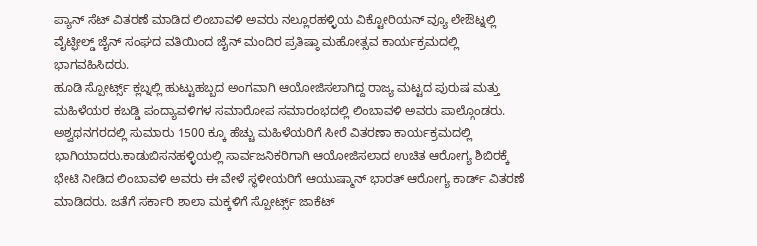ಪ್ಯಾನ್ ಸೆಟ್ ವಿತರಣೆ ಮಾಡಿದ ಲಿಂಬಾವಳಿ ಅವರು ನಲ್ಲೂರಹಳ್ಳಿಯ ವಿಕ್ಟೋರಿಯನ್ ವ್ಯೂ ಲೇಔಟ್ನಲ್ಲಿ ವೈಟ್ಫೀಲ್ಡ್ ಜೈನ್ ಸಂಘದ ವತಿಯಿಂದ ಜೈನ್ ಮಂದಿರ ಪ್ರತಿಷ್ಠಾ ಮಹೋತ್ಸವ ಕಾರ್ಯಕ್ರಮದಲ್ಲಿ ಭಾಗವಹಿಸಿದರು.
ಹೂಡಿ ಸ್ಪೋರ್ಟ್ಸ್ ಕ್ಲಬ್ನಲ್ಲಿ ಹುಟ್ಟುಹಬ್ಬದ ಅಂಗವಾಗಿ ಆಯೋಜಿಸಲಾಗಿದ್ದ ರಾಜ್ಯ ಮಟ್ಟದ ಪುರುಷ ಮತ್ತು ಮಹಿಳೆಯರ ಕಬಡ್ಡಿ ಪಂದ್ಯಾವಳಿಗಳ ಸಮಾರೋಪ ಸಮಾರಂಭದಲ್ಲಿ ಲಿಂಬಾವಳಿ ಅವರು ಪಾಲ್ಗೊಂಡರು. ಅಶ್ವಥನಗರದಲ್ಲಿ ಸುಮಾರು 1500 ಕ್ಕೂ ಹೆಚ್ಚು ಮಹಿಳೆಯರಿಗೆ ಸೀರೆ ವಿತರಣಾ ಕಾರ್ಯಕ್ರಮದಲ್ಲಿ ಭಾಗಿಯಾದರು.ಕಾಡುಬಿಸನಹಳ್ಳಿಯಲ್ಲಿ ಸಾರ್ವಜನಿಕರಿಗಾಗಿ ಆಯೋಜಿಸಲಾದ ಉಚಿತ ಆರೋಗ್ಯ ಶಿಬಿರಕ್ಕೆ ಭೇಟಿ ನೀಡಿದ ಲಿಂಬಾವಳಿ ಅವರು ಈ ವೇಳೆ ಸ್ಥಳೀಯರಿಗೆ ಆಯುಷ್ಮಾನ್ ಭಾರತ್ ಆರೋಗ್ಯ ಕಾರ್ಡ್ ವಿತರಣೆ ಮಾಡಿದರು. ಜತೆಗೆ ಸರ್ಕಾರಿ ಶಾಲಾ ಮಕ್ಕಳಿಗೆ ಸ್ಪೋರ್ಟ್ಸ್ ಜಾಕೆಟ್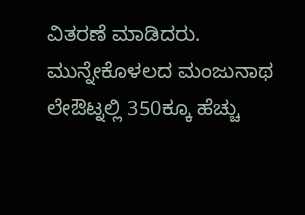ವಿತರಣೆ ಮಾಡಿದರು.
ಮುನ್ನೇಕೊಳಲದ ಮಂಜುನಾಥ ಲೇಔಟ್ನಲ್ಲಿ 350ಕ್ಕೂ ಹೆಚ್ಚು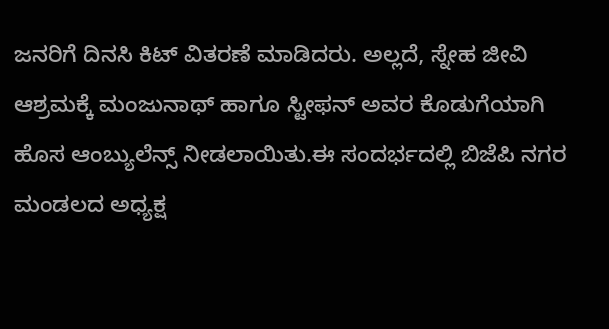ಜನರಿಗೆ ದಿನಸಿ ಕಿಟ್ ವಿತರಣೆ ಮಾಡಿದರು. ಅಲ್ಲದೆ, ಸ್ನೇಹ ಜೀವಿ ಆಶ್ರಮಕ್ಕೆ ಮಂಜುನಾಥ್ ಹಾಗೂ ಸ್ಟೀಫನ್ ಅವರ ಕೊಡುಗೆಯಾಗಿ ಹೊಸ ಆಂಬ್ಯುಲೆನ್ಸ್ ನೀಡಲಾಯಿತು.ಈ ಸಂದರ್ಭದಲ್ಲಿ ಬಿಜೆಪಿ ನಗರ ಮಂಡಲದ ಅಧ್ಯಕ್ಷ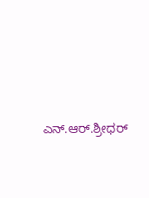ಎನ್.ಆರ್.ಶ್ರೀಧರ್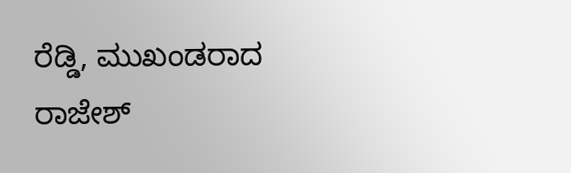ರೆಡ್ಡಿ, ಮುಖಂಡರಾದ ರಾಜೇಶ್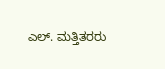ಎಲ್. ಮತ್ತಿತರರು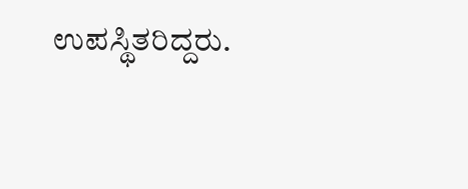ಉಪಸ್ಥಿತರಿದ್ದರು.